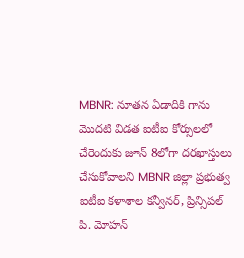MBNR: నూతన ఏడాదికి గాను మొదటి విడత ఐటీఐ కోర్సులలో చేరెందుకు జూన్ 8లోగా దరఖాస్తులు చేసుకోవాలని MBNR జిల్లా ప్రభుత్వ ఐటీఐ కళాశాల కన్వీనర్, ప్రిన్సిపల్ పి. మోహన్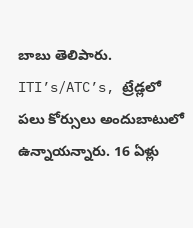బాబు తెలిపారు. ITI’s/ATC’s, ట్రేడ్లలో పలు కోర్సులు అందుబాటులో ఉన్నాయన్నారు. 16 ఏళ్లు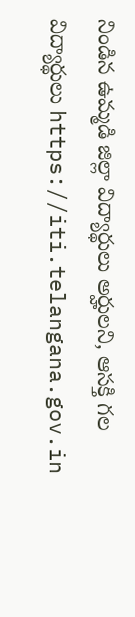నిండిన ఉమ్మడి జిల్లా విద్యార్థులు అర్హులని, ఆసక్తి గల విద్యార్థులు https://iti.telangana.gov.in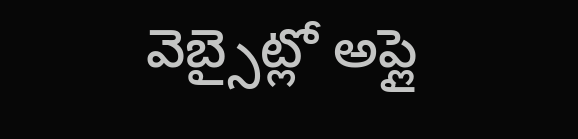వెబ్సైట్లో అప్లై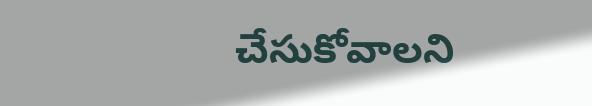చేసుకోవాలని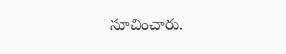సూచించారు.